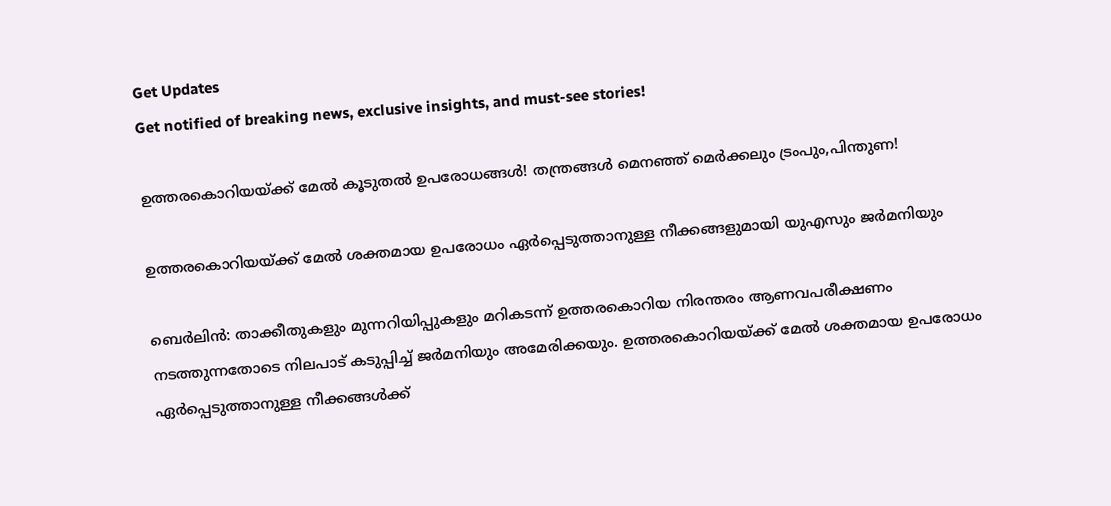Get Updates
Get notified of breaking news, exclusive insights, and must-see stories!

ഉത്തരകൊറിയയ്ക്ക് മേല്‍ കൂടുതല്‍ ഉപരോധങ്ങള്‍! തന്ത്രങ്ങള്‍ മെനഞ്ഞ് മെര്‍ക്കലും ട്രംപും,പിന്തുണ!

ഉത്തരകൊറിയയ്ക്ക് മേല്‍ ശക്തമായ ഉപരോധം ഏര്‍പ്പെടുത്താനുള്ള നീക്കങ്ങളുമായി യുഎസും ജര്‍മനിയും

ബെര്‍ലിന്‍: താക്കീതുകളും മുന്നറിയിപ്പുകളും മറികടന്ന് ഉത്തരകൊറിയ നിരന്തരം ആണവപരീക്ഷണം നടത്തുന്നതോടെ നിലപാട് കടുപ്പിച്ച് ജര്‍മനിയും അമേരിക്കയും. ഉത്തരകൊറിയയ്ക്ക് മേല്‍ ശക്തമായ ഉപരോധം ഏര്‍പ്പെടുത്താനുള്ള നീക്കങ്ങള്‍ക്ക്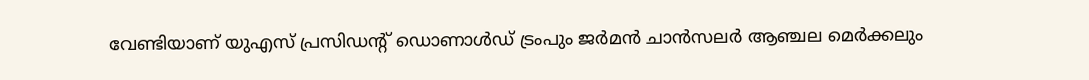വേണ്ടിയാണ് യുഎസ് പ്രസിഡന്‍റ് ഡൊണാള്‍ഡ് ട്രംപും ജര്‍മന്‍ ചാന്‍സലര്‍ ആഞ്ചല മെര്‍ക്കലും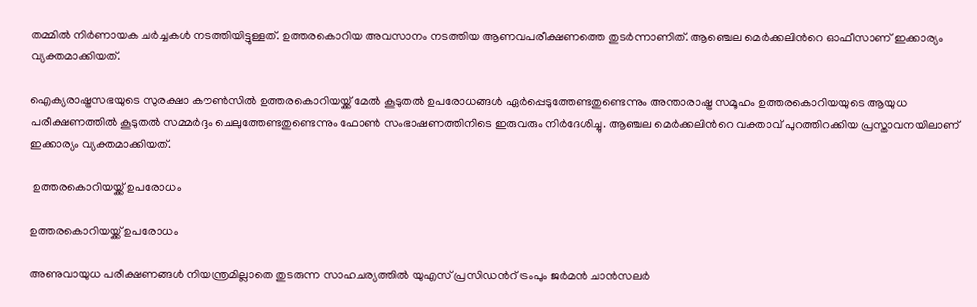തമ്മില്‍ നിര്‍ണായക ചര്‍ച്ചകള്‍ നടത്തിയിട്ടുള്ളത്. ഉത്തരകൊറിയ അവസാനം നടത്തിയ ആണവപരീക്ഷണത്തെ തുടര്‍ന്നാണിത്. ആ‍ഞ്ചെല മെര്‍ക്കലിന്‍റെ ഓഫീസാണ് ഇക്കാര്യം വ്യക്തമാക്കിയത്.

ഐക്യരാഷ്ട്രസഭയുടെ സുരക്ഷാ കൗണ്‍സില്‍ ഉത്തരകൊറിയയ്ക്ക് മേല്‍ കൂടുതല്‍ ഉപരോധങ്ങള്‍ ഏര്‍പ്പെടുത്തേണ്ടതുണ്ടെന്നും അന്താരാഷ്ട്ര സമൂഹം ഉത്തരകൊറിയയുടെ ആയുധ പരീക്ഷണത്തില്‍ കൂടുതല്‍ സമ്മര്‍ദ്ദം ചെലുത്തേണ്ടതുണ്ടെന്നും ഫോണ്‍ സംഭാഷണത്തിനിടെ ഇരുവരും നിര്‍ദേശിച്ചു. ആഞ്ചല മെര്‍ക്കലിന്‍റെ വക്താവ് പുറത്തിറക്കിയ പ്രസ്താവനയിലാണ് ഇക്കാര്യം വ്യക്തമാക്കിയത്.

 ഉത്തരകൊറിയയ്ക്ക് ഉപരോധം

ഉത്തരകൊറിയയ്ക്ക് ഉപരോധം

അണുവായുധ പരീക്ഷണങ്ങള്‍ നിയന്ത്രമില്ലാതെ തുടരുന്ന സാഹചര്യത്തില്‍ യുഎസ് പ്രസിഡ‍ന്‍റ് ട്രംപും ജര്‍മന്‍ ചാന്‍സലര്‍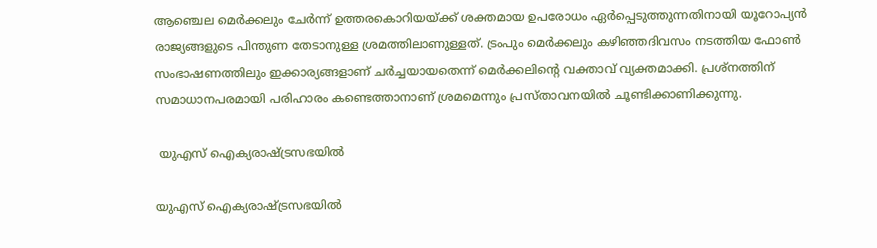ആഞ്ചെല മെര്‍ക്കലും ചേര്‍ന്ന് ഉത്തരകൊറിയയ്ക്ക് ശക്തമായ ഉപരോധം ഏര്‍പ്പെടുത്തുന്നതിനായി യൂറോപ്യന്‍ രാജ്യങ്ങളുടെ പിന്തുണ തേടാനുള്ള ശ്രമത്തിലാണുള്ളത്. ട്രംപും മെര്‍ക്കലും കഴിഞ്ഞദിവസം നടത്തിയ ഫോണ്‍ സംഭാഷണത്തിലും ഇക്കാര്യങ്ങളാണ് ചര്‍ച്ചയായതെന്ന് മെര്‍ക്കലിന്‍റെ വക്താവ് വ്യക്തമാക്കി. പ്രശ്നത്തിന് സമാധാനപരമായി പരിഹാരം കണ്ടെത്താനാണ് ശ്രമമെന്നും പ്രസ്താവനയില്‍ ചൂണ്ടിക്കാണിക്കുന്നു.

 യുഎസ് ഐക്യരാഷ്ട്രസഭയില്‍

യുഎസ് ഐക്യരാഷ്ട്രസഭയില്‍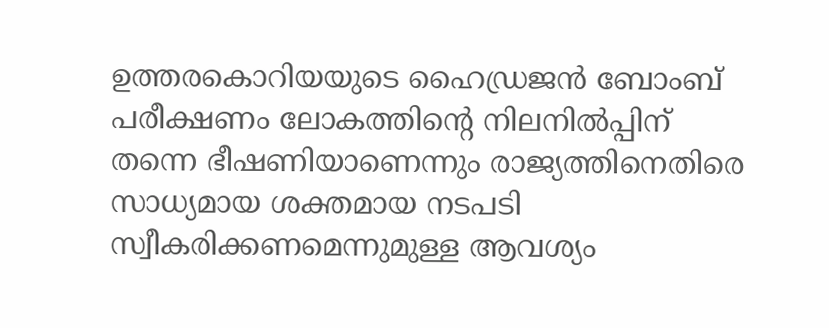ഉത്തരകൊറിയയുടെ ഹൈഡ്രജന്‍ ബോംബ് പരീക്ഷണം ലോകത്തിന്‍റെ നിലനില്‍പ്പിന് തന്നെ ഭീഷണിയാണെന്നും രാജ്യത്തിനെതിരെ സാധ്യമായ ശക്തമായ നടപടി സ്വീകരിക്കണമെന്നുമുള്ള ആവശ്യം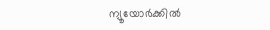ന്യൂയോര്‍ക്കില്‍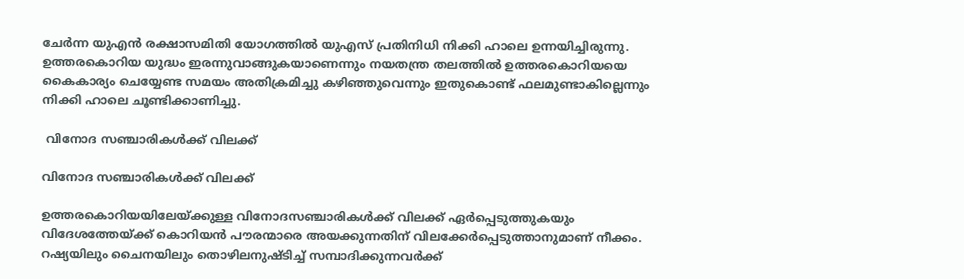ചേര്‍ന്ന യുഎന്‍ രക്ഷാസമിതി യോഗത്തില്‍ യുഎസ് പ്രതിനിധി നിക്കി ഹാലെ ഉന്നയിച്ചിരുന്നു. ഉത്തരകൊറിയ യുദ്ധം ഇരന്നുവാങ്ങുകയാണെന്നും നയതന്ത്ര തലത്തില്‍ ഉത്തരകൊറിയയെ കൈകാര്യം ചെയ്യേണ്ട സമയം അതിക്രമിച്ചു കഴിഞ്ഞുവെന്നും ഇതുകൊണ്ട് ഫലമുണ്ടാകില്ലെന്നും നിക്കി ഹാലെ ചൂണ്ടിക്കാണിച്ചു.

 വിനോദ സഞ്ചാരികള്‍ക്ക് വിലക്ക്

വിനോദ സഞ്ചാരികള്‍ക്ക് വിലക്ക്

ഉത്തരകൊറിയയിലേയ്ക്കുള്ള വിനോദസഞ്ചാരികള്‍ക്ക് വിലക്ക് ഏര്‍പ്പെടുത്തുകയും വിദേശത്തേയ്ക്ക് കൊറിയന്‍ പൗരന്മാരെ അയക്കുന്നതിന് വിലക്കേര്‍പ്പെടുത്താനുമാണ് നീക്കം. റഷ്യയിലും ചൈനയിലും തൊഴിലനുഷ്ടിച്ച് സമ്പാദിക്കുന്നവര്‍ക്ക്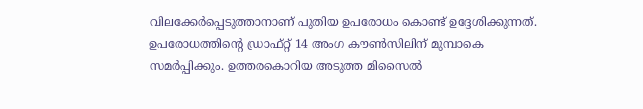വിലക്കേര്‍പ്പെടുത്താനാണ് പുതിയ ഉപരോധം കൊണ്ട് ഉദ്ദേശിക്കുന്നത്. ഉപരോധത്തിന്‍റെ ഡ്രാഫ്റ്റ് 14 അംഗ കൗണ്‍സിലിന് മുമ്പാകെ സമര്‍പ്പിക്കും. ഉത്തരകൊറിയ അടുത്ത മിസൈല്‍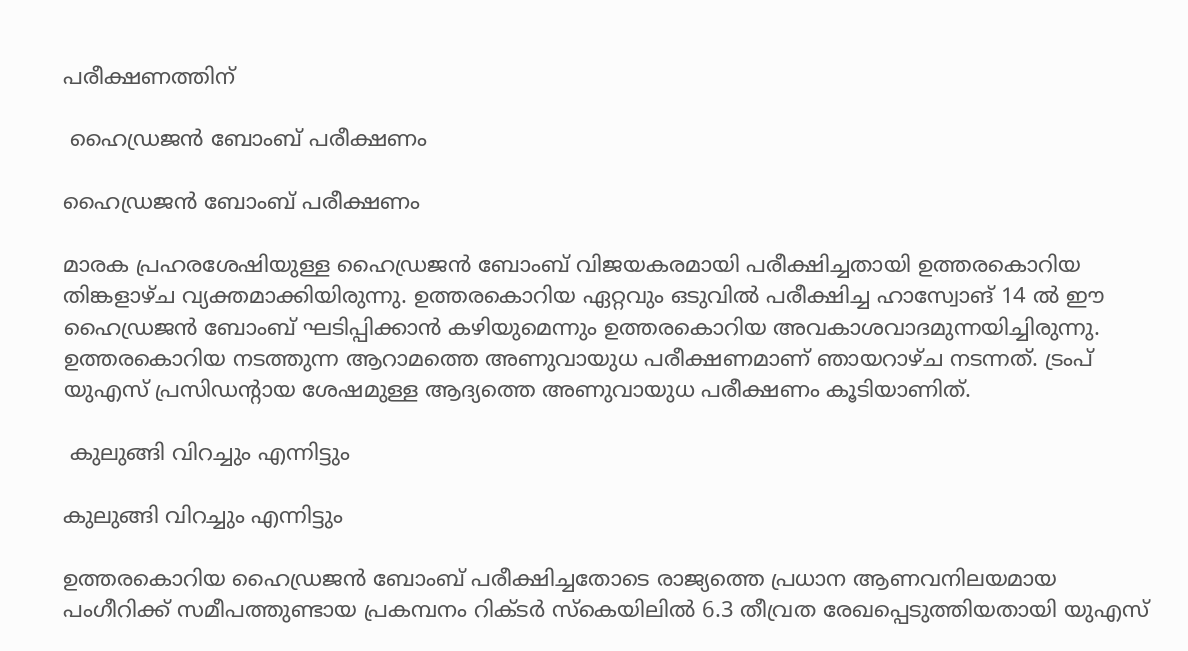പരീക്ഷണത്തിന്

 ഹൈഡ്രജന്‍ ബോംബ് പരീക്ഷണം

ഹൈഡ്രജന്‍ ബോംബ് പരീക്ഷണം

മാരക പ്രഹരശേഷിയുള്ള ഹൈഡ്രജന്‍ ബോംബ് വിജയകരമായി പരീക്ഷിച്ചതായി ഉത്തരകൊറിയ തിങ്കളാഴ്ച വ്യക്തമാക്കിയിരുന്നു. ഉത്തരകൊറിയ ഏറ്റവും ഒടുവില്‍ പരീക്ഷിച്ച ഹാസ്വോങ് 14 ല്‍ ഈ ഹൈഡ്രജന്‍ ബോംബ് ഘടിപ്പിക്കാന്‍ കഴിയുമെന്നും ഉത്തരകൊറിയ അവകാശവാദമുന്നയിച്ചിരുന്നു. ഉത്തരകൊറിയ നടത്തുന്ന ആറാമത്തെ അണുവായുധ പരീക്ഷണമാണ് ഞായറാഴ്ച നടന്നത്. ട്രംപ് യുഎസ് പ്രസിഡന്‍റായ ശേഷമുള്ള ആദ്യത്തെ അണുവായുധ പരീക്ഷണം കൂടിയാണിത്.

 കുലുങ്ങി വിറച്ചും എന്നിട്ടും

കുലുങ്ങി വിറച്ചും എന്നിട്ടും

ഉത്തരകൊറിയ ഹൈഡ്രജന്‍ ബോംബ് പരീക്ഷിച്ചതോടെ രാജ്യത്തെ പ്രധാന ആണവനിലയമായ പംഗീറിക്ക് സമീപത്തുണ്ടായ പ്രകമ്പനം റിക്ടര്‍ സ്കെയിലില്‍ 6.3 തീവ്രത രേഖപ്പെടുത്തിയതായി യുഎസ്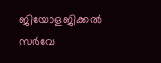ജിയോളജിക്കല്‍ സര്‍വേ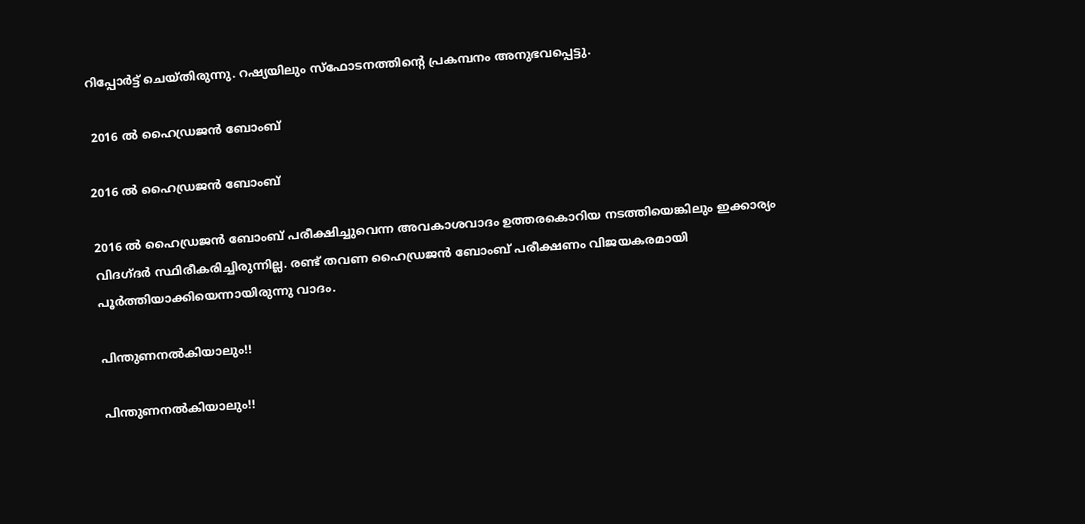റിപ്പോര്‍ട്ട് ചെയ്തിരുന്നു. റഷ്യയിലും സ്ഫോടനത്തിന്‍റെ പ്രകമ്പനം അനുഭവപ്പെട്ടു.

 2016 ല്‍ ഹൈഡ്രജന്‍ ബോംബ് ‌

2016 ല്‍ ഹൈഡ്രജന്‍ ബോംബ് ‌

2016 ല്‍ ഹൈഡ്രജന്‍ ബോംബ് പരീക്ഷിച്ചുവെന്ന അവകാശവാദം ഉത്തരകൊറിയ നടത്തിയെങ്കിലും ഇക്കാര്യം വിദഗ്ദര്‍ സ്ഥിരീകരിച്ചിരുന്നില്ല. രണ്ട് തവണ ഹൈഡ്രജന്‍ ബോംബ് പരീക്ഷണം വിജയകരമായി പൂര്‍ത്തിയാക്കിയെന്നായിരുന്നു വാദം.

പിന്തുണനല്‍കിയാലും!!

പിന്തുണനല്‍കിയാലും!!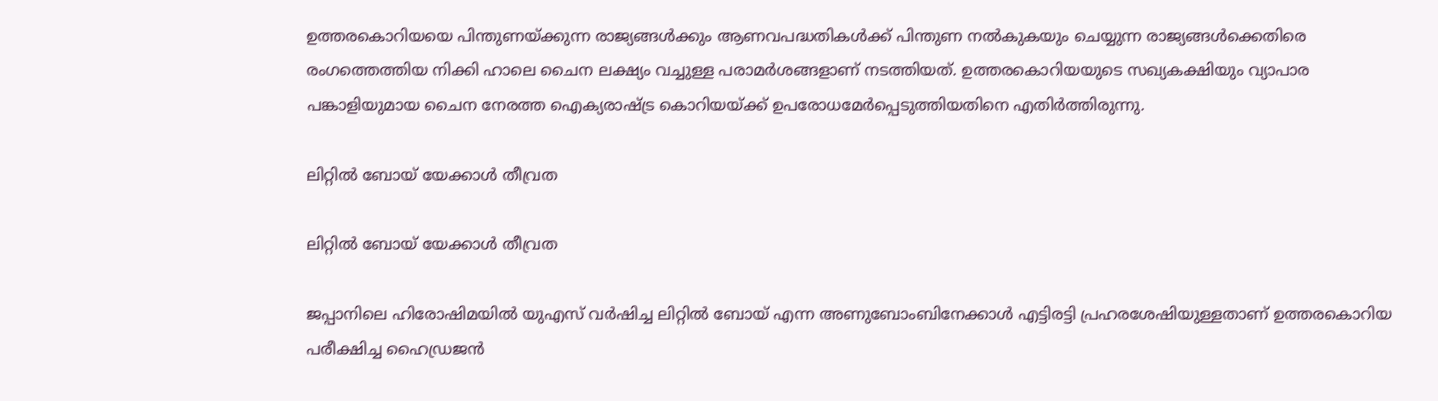ഉത്തരകൊറിയയെ പിന്തുണയ്ക്കുന്ന രാജ്യങ്ങള്‍ക്കും ആണവപദ്ധതികള്‍ക്ക് പിന്തുണ നല്‍കുകയും ചെയ്യുന്ന രാജ്യങ്ങള്‍ക്കെതിരെ രംഗത്തെത്തിയ നിക്കി ഹാലെ ചൈന ലക്ഷ്യം വച്ചുള്ള പരാമര്‍ശങ്ങളാണ് നടത്തിയത്. ഉത്തരകൊറിയയുടെ സഖ്യകക്ഷിയും വ്യാപാര പങ്കാളിയുമായ ചൈന നേരത്ത ഐക്യരാഷ്ട്ര കൊറിയയ്ക്ക് ഉപരോധമേര്‍പ്പെടുത്തിയതിനെ എതിര്‍ത്തിരുന്നു.

ലിറ്റില്‍ ബോയ് യേക്കാള്‍ തീവ്രത

ലിറ്റില്‍ ബോയ് യേക്കാള്‍ തീവ്രത

ജപ്പാനിലെ ഹിരോഷിമയില്‍ യുഎസ് വര്‍ഷിച്ച ലിറ്റില്‍ ബോയ് എന്ന അണുബോംബിനേക്കാള്‍ എട്ടിരട്ടി പ്രഹരശേഷിയുള്ളതാണ് ഉത്തരകൊറിയ പരീക്ഷിച്ച ഹൈഡ്രജന്‍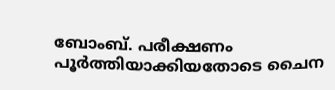ബോംബ്. പരീക്ഷണം പൂര്‍ത്തിയാക്കിയതോടെ ചൈന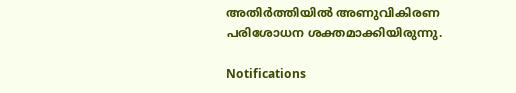അതിര്‍ത്തിയില്‍ അണുവികിരണ പരിശോധന ശക്തമാക്കിയിരുന്നു.

Notifications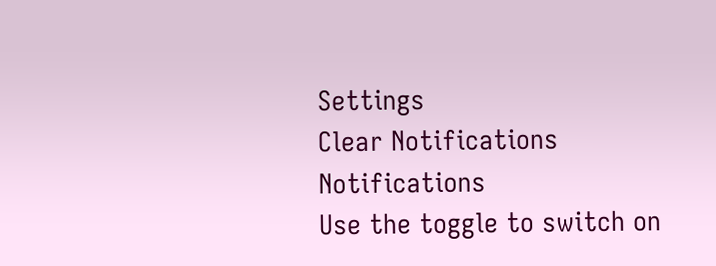Settings
Clear Notifications
Notifications
Use the toggle to switch on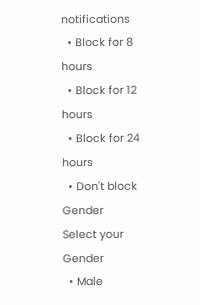notifications
  • Block for 8 hours
  • Block for 12 hours
  • Block for 24 hours
  • Don't block
Gender
Select your Gender
  • Male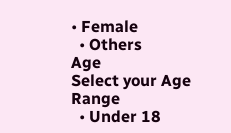• Female
  • Others
Age
Select your Age Range
  • Under 18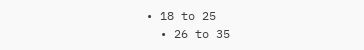• 18 to 25
  • 26 to 35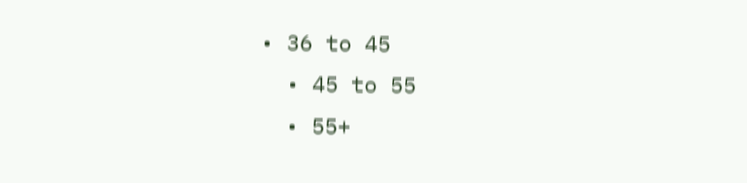• 36 to 45
  • 45 to 55
  • 55+